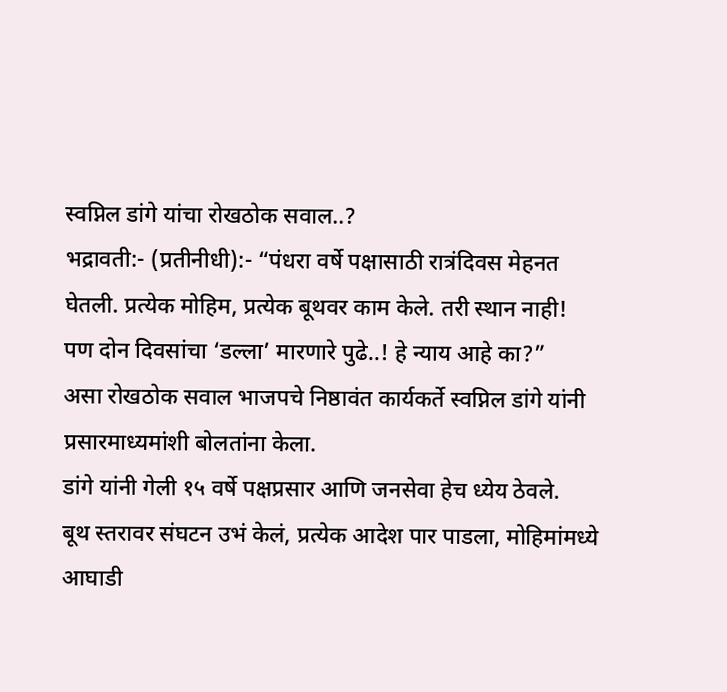स्वप्निल डांगे यांचा रोखठोक सवाल..?
भद्रावती:- (प्रतीनीधी):- “पंधरा वर्षे पक्षासाठी रात्रंदिवस मेहनत घेतली. प्रत्येक मोहिम, प्रत्येक बूथवर काम केले. तरी स्थान नाही! पण दोन दिवसांचा ‘डल्ला’ मारणारे पुढे..! हे न्याय आहे का?”
असा रोखठोक सवाल भाजपचे निष्ठावंत कार्यकर्ते स्वप्निल डांगे यांनी प्रसारमाध्यमांशी बोलतांना केला.
डांगे यांनी गेली १५ वर्षे पक्षप्रसार आणि जनसेवा हेच ध्येय ठेवले.
बूथ स्तरावर संघटन उभं केलं, प्रत्येक आदेश पार पाडला, मोहिमांमध्ये आघाडी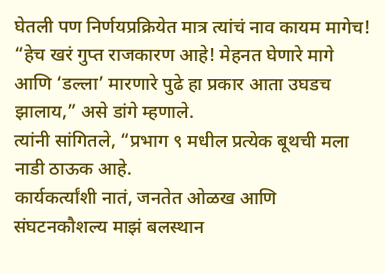घेतली पण निर्णयप्रक्रियेत मात्र त्यांचं नाव कायम मागेच!
“हेच खरं गुप्त राजकारण आहे! मेहनत घेणारे मागे आणि ‘डल्ला’ मारणारे पुढे हा प्रकार आता उघडच झालाय,” असे डांगे म्हणाले.
त्यांनी सांगितले, “प्रभाग ९ मधील प्रत्येक बूथची मला नाडी ठाऊक आहे.
कार्यकर्त्यांशी नातं, जनतेत ओळख आणि संघटनकौशल्य माझं बलस्थान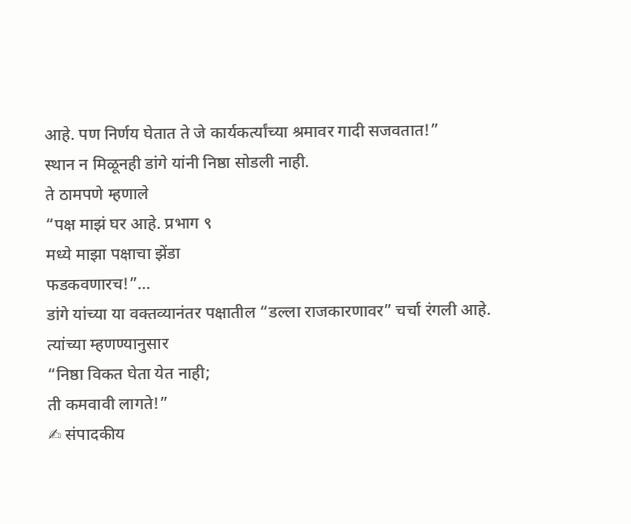आहे. पण निर्णय घेतात ते जे कार्यकर्त्यांच्या श्रमावर गादी सजवतात!”
स्थान न मिळूनही डांगे यांनी निष्ठा सोडली नाही.
ते ठामपणे म्हणाले
“पक्ष माझं घर आहे. प्रभाग ९
मध्ये माझा पक्षाचा झेंडा
फडकवणारच!”…
डांगे यांच्या या वक्तव्यानंतर पक्षातील “डल्ला राजकारणावर” चर्चा रंगली आहे.
त्यांच्या म्हणण्यानुसार
“निष्ठा विकत घेता येत नाही;
ती कमवावी लागते!”
✍ संपादकीय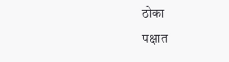ठोका
पक्षात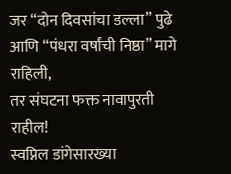जर “दोन दिवसांचा डल्ला” पुढे आणि “पंधरा वर्षांची निष्ठा” मागे राहिली,
तर संघटना फक्त नावापुरती राहील!
स्वप्निल डांगेसारख्या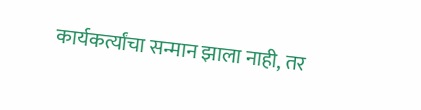कार्यकर्त्यांचा सन्मान झाला नाही, तर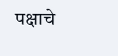पक्षाचे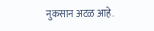नुकसान अटळ आहे.